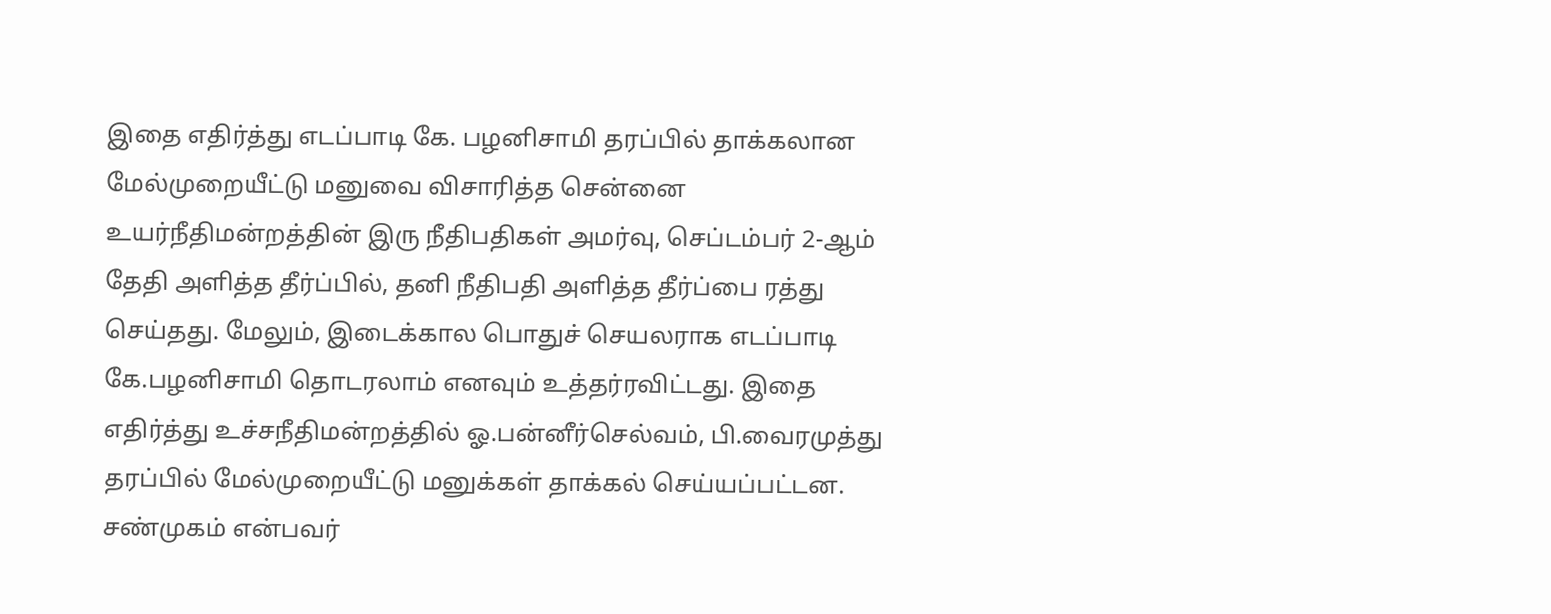இதை எதிர்த்து எடப்பாடி கே. பழனிசாமி தரப்பில் தாக்கலான மேல்முறையீட்டு மனுவை விசாரித்த சென்னை உயர்நீதிமன்றத்தின் இரு நீதிபதிகள் அமர்வு, செப்டம்பர் 2-ஆம் தேதி அளித்த தீர்ப்பில், தனி நீதிபதி அளித்த தீர்ப்பை ரத்து செய்தது. மேலும், இடைக்கால பொதுச் செயலராக எடப்பாடி கே.பழனிசாமி தொடரலாம் எனவும் உத்தர்ரவிட்டது. இதை எதிர்த்து உச்சநீதிமன்றத்தில் ஓ.பன்னீர்செல்வம், பி.வைரமுத்து தரப்பில் மேல்முறையீட்டு மனுக்கள் தாக்கல் செய்யப்பட்டன. சண்முகம் என்பவர்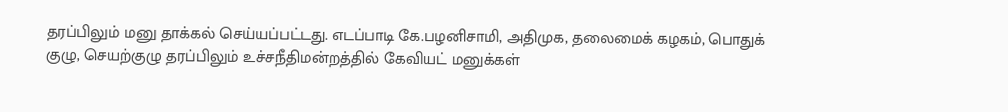தரப்பிலும் மனு தாக்கல் செய்யப்பட்டது. எடப்பாடி கே.பழனிசாமி, அதிமுக, தலைமைக் கழகம், பொதுக் குழு, செயற்குழு தரப்பிலும் உச்சநீதிமன்றத்தில் கேவியட் மனுக்கள்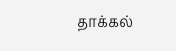தாக்கல்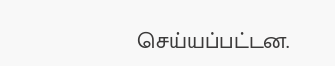செய்யப்பட்டன.